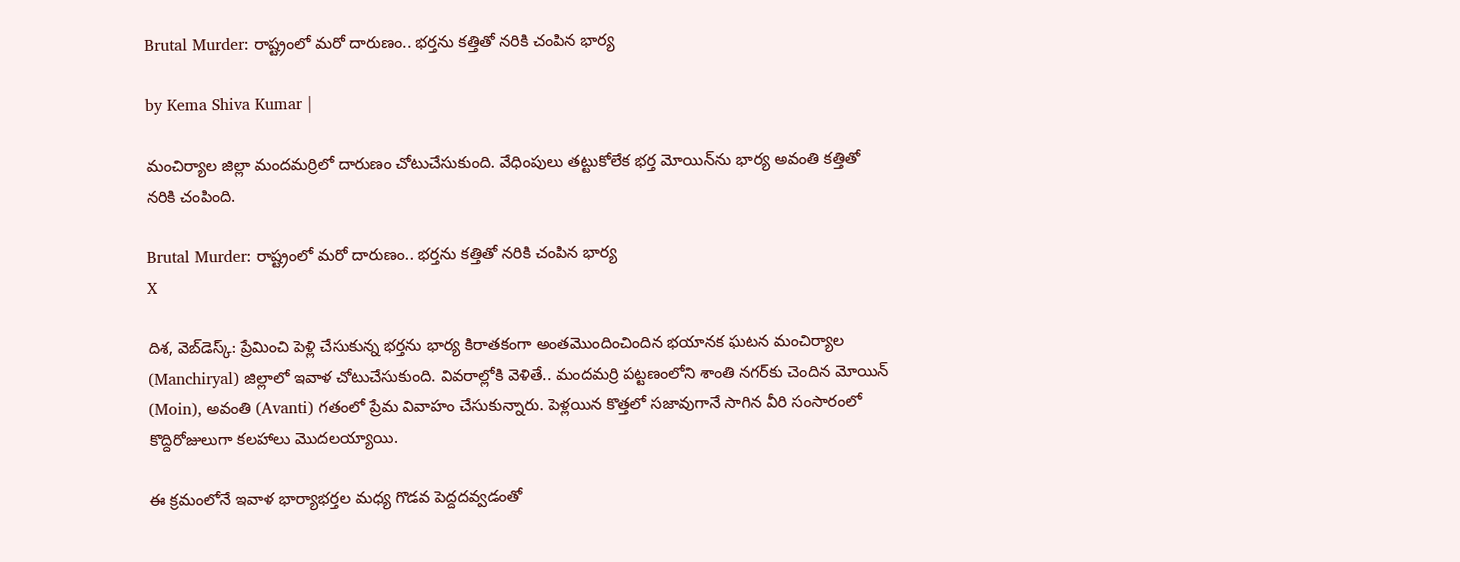Brutal Murder: రాష్ట్రంలో మరో దారుణం.. భర్తను కత్తితో నరికి చంపిన భార్య

by Kema Shiva Kumar |

మంచిర్యాల జిల్లా మందమర్రిలో దారుణం చోటుచేసుకుంది. వేధింపులు తట్టుకోలేక భర్త మోయిన్‌ను భార్య అవంతి కత్తితో నరికి చంపింది.

Brutal Murder: రాష్ట్రంలో మరో దారుణం.. భర్తను కత్తితో నరికి చంపిన భార్య
X

దిశ, వెబ్‌డెస్క్: ప్రేమించి పెళ్లి చేసుకున్న భర్తను భార్య కిరాతకంగా అంతమొందించిందిన భయానక ఘటన మంచిర్యాల (Manchiryal) జిల్లాలో ఇవాళ చోటుచేసుకుంది. వివరాల్లోకి వెళితే.. మందమర్రి పట్టణంలోని శాంతి నగర్‌‌కు చెందిన మోయిన్ (Moin), అవంతి (Avanti) గతంలో ప్రేమ వివాహం చేసుకున్నారు. పెళ్లయిన కొత్తలో సజావుగానే సాగిన వీరి సంసారంలో కొద్దిరోజులుగా కలహాలు మొదలయ్యాయి.

ఈ క్రమంలోనే ఇవాళ భార్యాభర్తల మధ్య గొడవ పెద్దదవ్వడంతో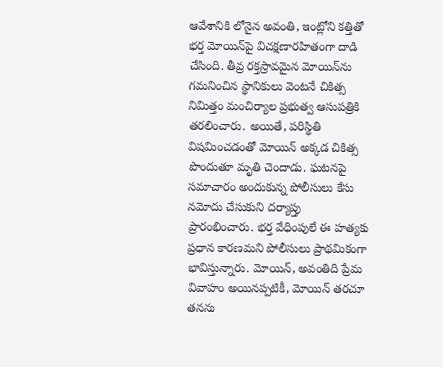ఆవేశానికి లోనైన అవంతి, ఇంట్లోని కత్తితో భర్త మోయిన్‌పై విచక్షణారహితంగా దాడి చేసింది. తీవ్ర రక్తస్రావమైన మోయిన్‌ను గమనించిన స్థానికులు వెంటనే చికిత్స నిమిత్తం మంచిర్యాల ప్రభుత్వ ఆసుపత్రికి తరలించారు. అయితే, పరిస్థితి విషమించడంతో మోయిన్ అక్కడ చికిత్స పొందుతూ మృతి చెందాడు. ఘటనపై సమాచారం అందుకున్న పోలీసులు కేసు నమోదు చేసుకుని దర్యాప్తు ప్రారంభించారు. భర్త వేధింపులే ఈ హత్యకు ప్రధాన కారణమని పోలీసులు ప్రాథమికంగా భావిస్తున్నారు. మోయిన్, అవంతిది ప్రేమ వివాహం అయినప్పటికీ, మోయిన్ తరచూ తనను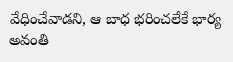వేధించేవాడని, ఆ బాధ భరించలేకే భార్య అవంతి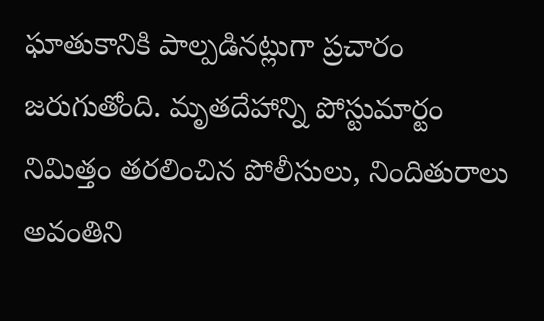ఘాతుకానికి పాల్పడినట్లుగా ప్రచారం జరుగుతోంది. మృతదేహాన్ని పోస్టుమార్టం నిమిత్తం తరలించిన పోలీసులు, నిందితురాలు అవంతిని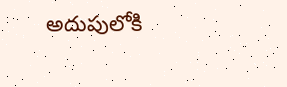అదుపులోకి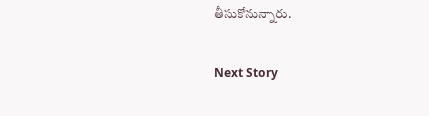తీసుకోనున్నారు.

Next Story